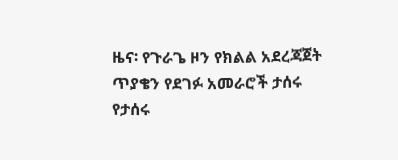ዜና፡ የጉራጌ ዞን የክልል አደረጃጀት ጥያቄን የደገፉ አመራሮች ታሰሩ
የታሰሩ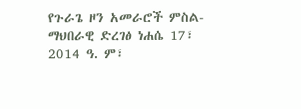የጉራጌ ዞን አመራሮች ምስል- ማህበራዊ ድረገፅ ነሐሴ 17፣ 2014 ዓ. ም፣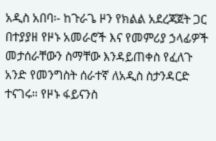አዲስ አበባ፡- ከጉራጌ ዞን የክልል አደረጃጀት ጋር በተያያዘ የዞኑ አመራሮች እና የመምሪያ ኃላፊዎች መታሰራቸውን ስማቸው እንዳይጠቀስ የፈለጉ አንድ የመንግስት ሰራተኛ ለአዲስ ስታንዳርድ ተናገሩ። የዞኑ ፋይናንስ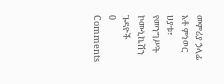መምሪያ ኃላፊ አቶ ምነወር ሀያቱ፣ የመንግሥት ኮሙኒኬሽን ጉዳዮች
0 Comments